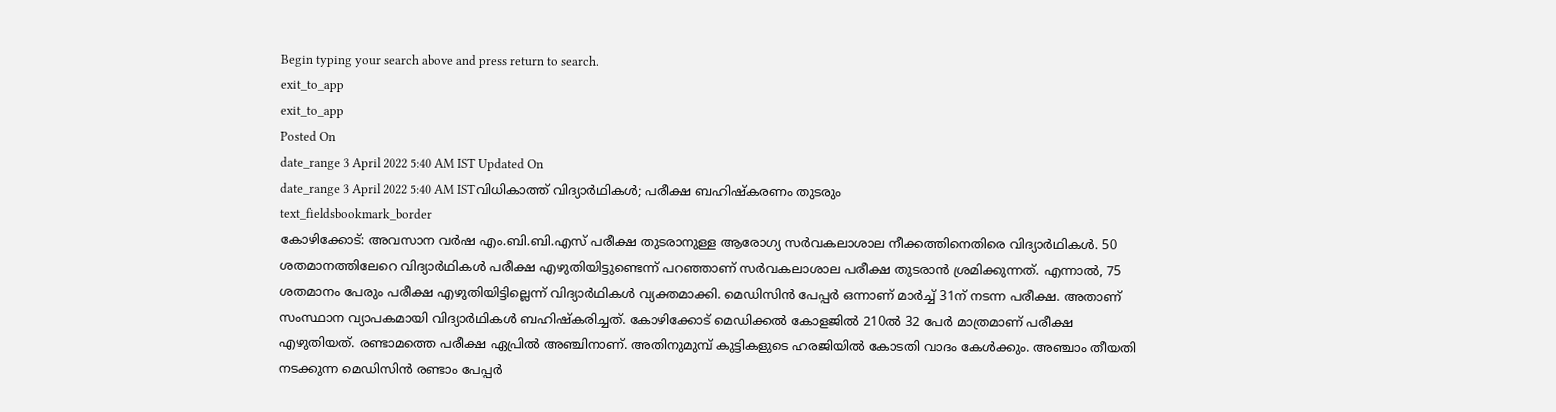Begin typing your search above and press return to search.
exit_to_app
exit_to_app
Posted On
date_range 3 April 2022 5:40 AM IST Updated On
date_range 3 April 2022 5:40 AM ISTവിധികാത്ത് വിദ്യാർഥികൾ; പരീക്ഷ ബഹിഷ്കരണം തുടരും
text_fieldsbookmark_border
കോഴിക്കോട്: അവസാന വർഷ എം.ബി.ബി.എസ് പരീക്ഷ തുടരാനുള്ള ആരോഗ്യ സർവകലാശാല നീക്കത്തിനെതിരെ വിദ്യാർഥികൾ. 50 ശതമാനത്തിലേറെ വിദ്യാർഥികൾ പരീക്ഷ എഴുതിയിട്ടുണ്ടെന്ന് പറഞ്ഞാണ് സർവകലാശാല പരീക്ഷ തുടരാൻ ശ്രമിക്കുന്നത്. എന്നാൽ, 75 ശതമാനം പേരും പരീക്ഷ എഴുതിയിട്ടില്ലെന്ന് വിദ്യാർഥികൾ വ്യക്തമാക്കി. മെഡിസിൻ പേപ്പർ ഒന്നാണ് മാർച്ച് 31ന് നടന്ന പരീക്ഷ. അതാണ് സംസ്ഥാന വ്യാപകമായി വിദ്യാർഥികൾ ബഹിഷ്കരിച്ചത്. കോഴിക്കോട് മെഡിക്കൽ കോളജിൽ 210ൽ 32 പേർ മാത്രമാണ് പരീക്ഷ എഴുതിയത്. രണ്ടാമത്തെ പരീക്ഷ ഏപ്രിൽ അഞ്ചിനാണ്. അതിനുമുമ്പ് കുട്ടികളുടെ ഹരജിയിൽ കോടതി വാദം കേൾക്കും. അഞ്ചാം തീയതി നടക്കുന്ന മെഡിസിൻ രണ്ടാം പേപ്പർ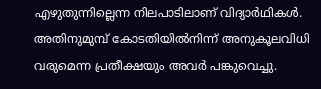എഴുതുന്നില്ലെന്ന നിലപാടിലാണ് വിദ്യാർഥികൾ. അതിനുമുമ്പ് കോടതിയിൽനിന്ന് അനുകൂലവിധി വരുമെന്ന പ്രതീക്ഷയും അവർ പങ്കുവെച്ചു.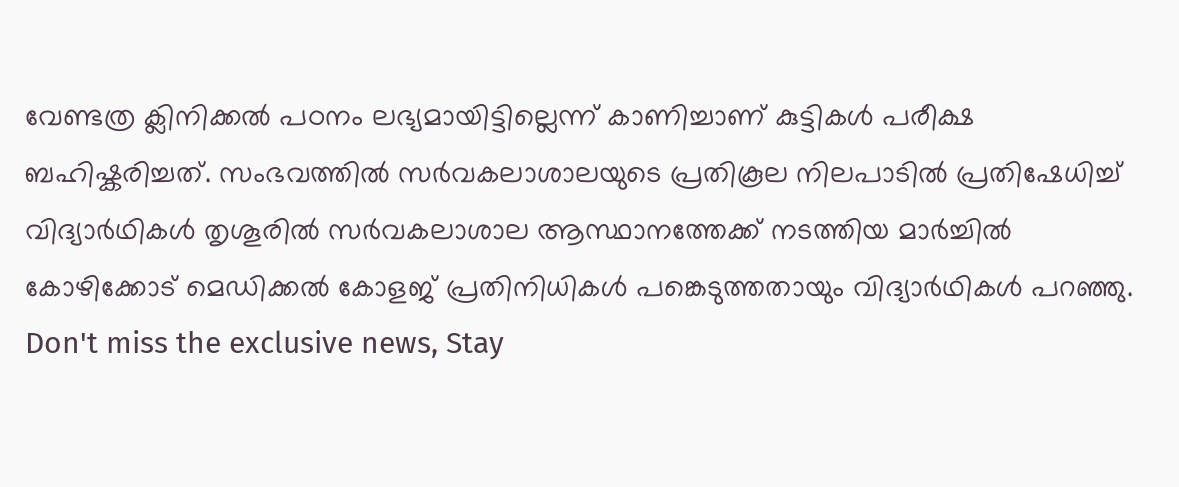വേണ്ടത്ര ക്ലിനിക്കൽ പഠനം ലഭ്യമായിട്ടില്ലെന്ന് കാണിച്ചാണ് കുട്ടികൾ പരീക്ഷ ബഹിഷ്കരിച്ചത്. സംഭവത്തിൽ സർവകലാശാലയുടെ പ്രതികൂല നിലപാടിൽ പ്രതിഷേധിച്ച് വിദ്യാർഥികൾ തൃശൂരിൽ സർവകലാശാല ആസ്ഥാനത്തേക്ക് നടത്തിയ മാർച്ചിൽ കോഴിക്കോട് മെഡിക്കൽ കോളജ് പ്രതിനിധികൾ പങ്കെടുത്തതായും വിദ്യാർഥികൾ പറഞ്ഞു.
Don't miss the exclusive news, Stay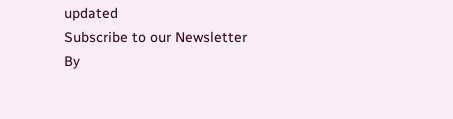updated
Subscribe to our Newsletter
By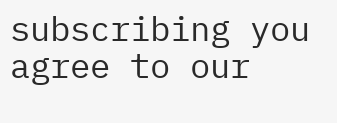subscribing you agree to our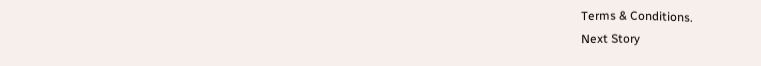Terms & Conditions.
Next Story